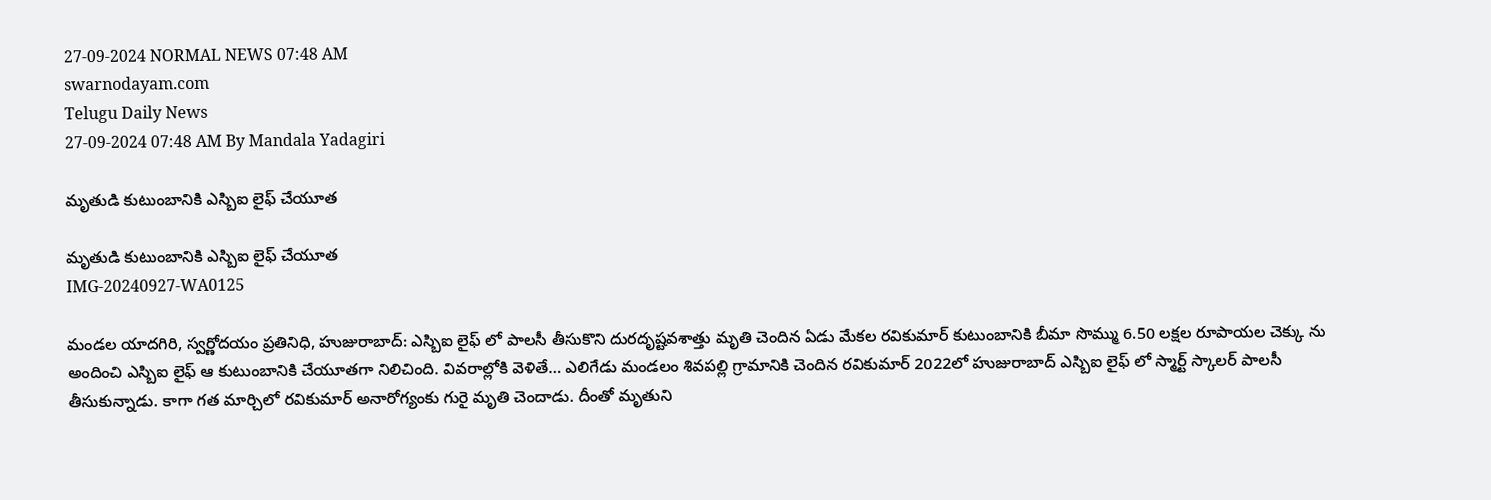27-09-2024 NORMAL NEWS 07:48 AM
swarnodayam.com
Telugu Daily News
27-09-2024 07:48 AM By Mandala Yadagiri

మృతుడి కుటుంబానికి ఎస్బిఐ లైఫ్ చేయూత

మృతుడి కుటుంబానికి ఎస్బిఐ లైఫ్ చేయూత
IMG-20240927-WA0125

మండల యాదగిరి, స్వర్ణోదయం ప్రతినిధి, హుజురాబాద్: ఎస్బిఐ లైఫ్ లో పాలసీ తీసుకొని దురదృష్టవశాత్తు మృతి చెందిన ఏడు మేకల రవికుమార్ కుటుంబానికి బీమా సొమ్ము 6.50 లక్షల రూపాయల చెక్కు ను అందించి ఎస్బిఐ లైఫ్ ఆ కుటుంబానికి చేయూతగా నిలిచింది. వివరాల్లోకి వెళితే… ఎలిగేడు మండలం శివపల్లి గ్రామానికి చెందిన రవికుమార్ 2022లో హుజురాబాద్ ఎస్బిఐ లైఫ్ లో స్మార్ట్ స్కాలర్ పాలసీ తీసుకున్నాడు. కాగా గత మార్చిలో రవికుమార్ అనారోగ్యంకు గురై మృతి చెందాడు. దీంతో మృతుని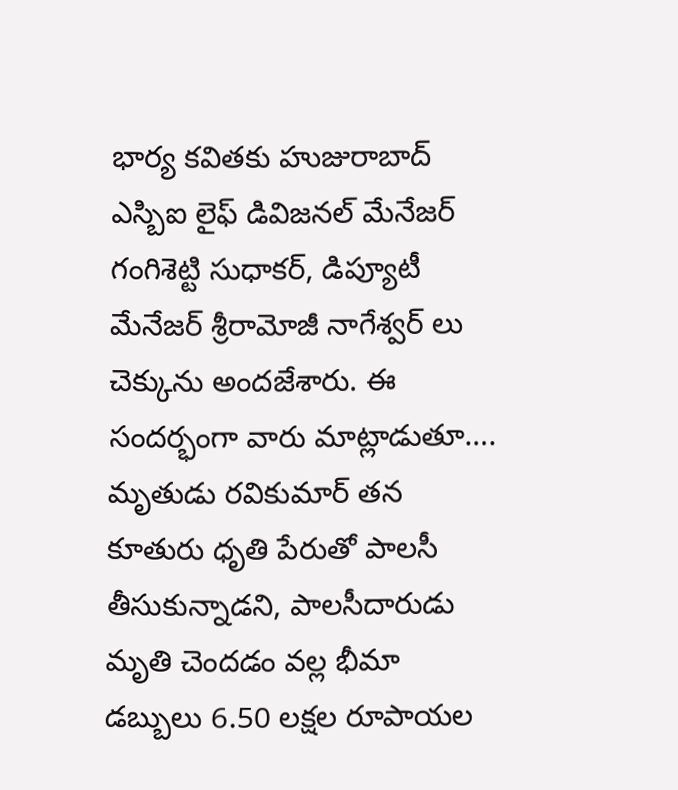భార్య కవితకు హుజురాబాద్ ఎస్బిఐ లైఫ్ డివిజనల్ మేనేజర్ గంగిశెట్టి సుధాకర్, డిప్యూటీ మేనేజర్ శ్రీరామోజీ నాగేశ్వర్ లు చెక్కును అందజేశారు. ఈ సందర్భంగా వారు మాట్లాడుతూ…. మృతుడు రవికుమార్ తన కూతురు ధృతి పేరుతో పాలసీ తీసుకున్నాడని, పాలసీదారుడు మృతి చెందడం వల్ల భీమా డబ్బులు 6.50 లక్షల రూపాయల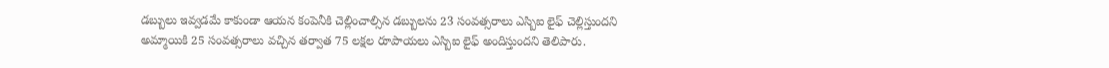డబ్బులు ఇవ్వడమే కాకుండా ఆయన కంపెనీకి చెల్లించాల్సిన డబ్బులను 23 సంవత్సరాలు ఎస్బిఐ లైఫ్ చెల్లిస్తుందని అమ్మాయికి 25 సంవత్సరాలు వచ్చిన తర్వాత 75 లక్షల రూపాయలు ఎస్బిఐ లైఫ్ అందిస్తుందని తెలిపారు.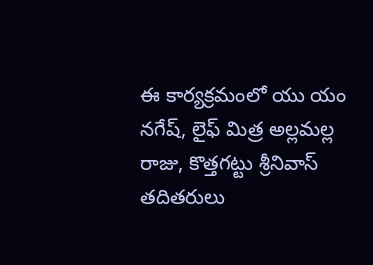ఈ కార్యక్రమంలో యు యం నగేష్, లైఫ్ మిత్ర అల్లమల్ల రాజు, కొత్తగట్టు శ్రీనివాస్ తదితరులు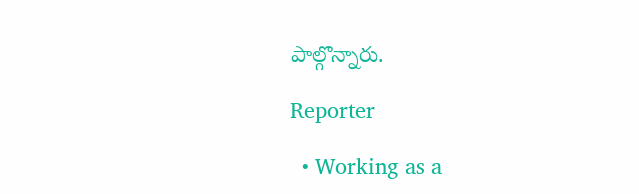పాల్గొన్నారు.

Reporter

  • Working as a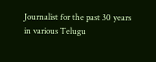Journalist for the past 30 years in various Telugu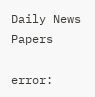Daily News Papers

error: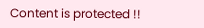Content is protected !!